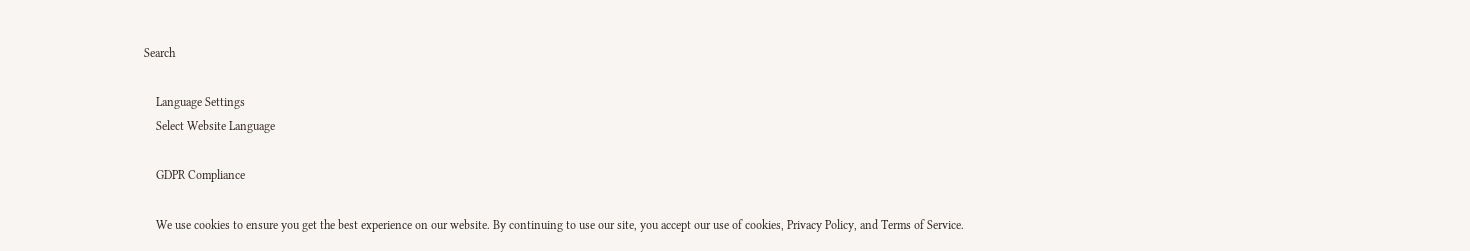Search

    Language Settings
    Select Website Language

    GDPR Compliance

    We use cookies to ensure you get the best experience on our website. By continuing to use our site, you accept our use of cookies, Privacy Policy, and Terms of Service.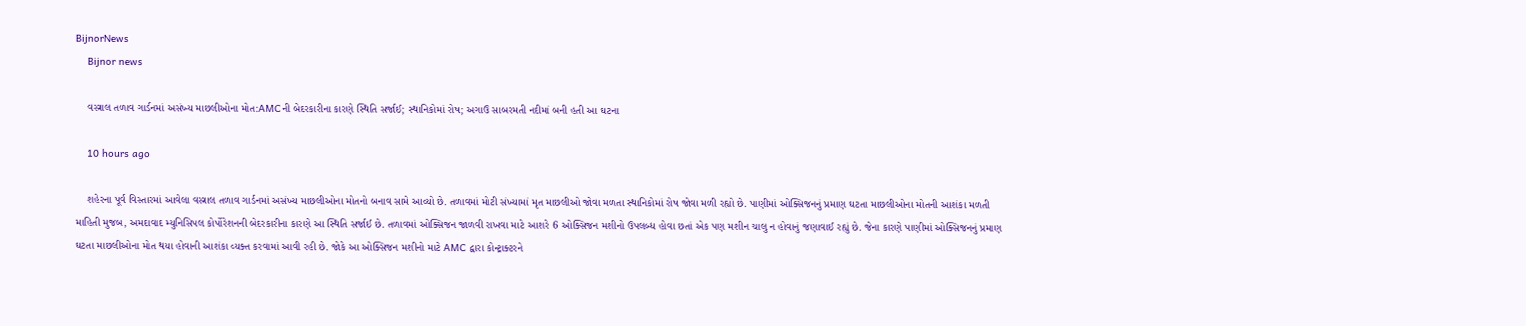BijnorNews
    Bijnor news

    વસ્ત્રાલ તળાવ ગાર્ડનમાં અસંખ્ય માછલીઓના મોત:AMCની બેદરકારીના કારણે સ્થિતિ સર્જાઈ; સ્થાનિકોમાં રોષ; અગાઉ સાબરમતી નદીમાં બની હતી આ ઘટના

    10 hours ago

    શહેરના પૂર્વ વિસ્તારમાં આવેલા વસ્ત્રાલ તળાવ ગાર્ડનમાં અસંખ્ય માછલીઓના મોતનો બનાવ સામે આવ્યો છે. તળાવમાં મોટી સંખ્યામાં મૃત માછલીઓ જોવા મળતા સ્થાનિકોમાં રોષ જોવા મળી રહ્યો છે. પાણીમાં ઓક્સિજનનું પ્રમાણ ઘટતા માછલીઓના મોતની આશંકા મળતી માહિતી મુજબ, અમદાવાદ મ્યુનિસિપલ કોર્પોરેશનની બેદરકારીના કારણે આ સ્થિતિ સર્જાઈ છે. તળાવમાં ઓક્સિજન જાળવી રાખવા માટે આશરે 6 ઓક્સિજન મશીનો ઉપલબ્ધ હોવા છતાં એક પણ મશીન ચાલુ ન હોવાનું જણાવાઈ રહ્યું છે. જેના કારણે પાણીમાં ઓક્સિજનનું પ્રમાણ ઘટતા માછલીઓના મોત થયા હોવાની આશંકા વ્યક્ત કરવામાં આવી રહી છે. જોકે આ ઓક્સિજન મશીનો માટે AMC દ્વારા કોન્ટ્રાક્ટરને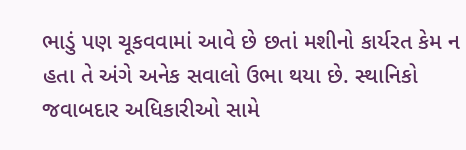ભાડું પણ ચૂકવવામાં આવે છે છતાં મશીનો કાર્યરત કેમ ન હતા તે અંગે અનેક સવાલો ઉભા થયા છે. સ્થાનિકો જવાબદાર અધિકારીઓ સામે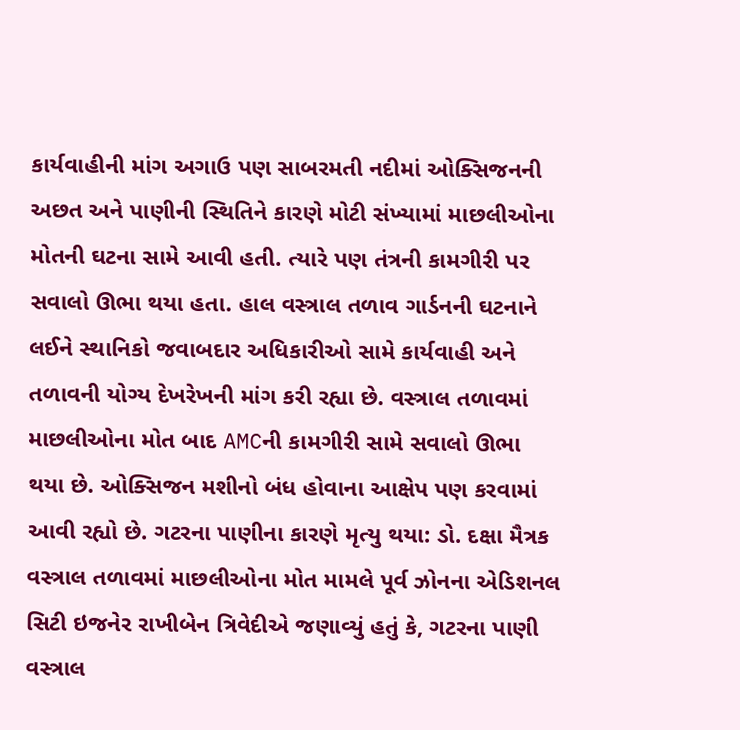કાર્યવાહીની માંગ અગાઉ પણ સાબરમતી નદીમાં ઓક્સિજનની અછત અને પાણીની સ્થિતિને કારણે મોટી સંખ્યામાં માછલીઓના મોતની ઘટના સામે આવી હતી. ત્યારે પણ તંત્રની કામગીરી પર સવાલો ઊભા થયા હતા. હાલ વસ્ત્રાલ તળાવ ગાર્ડનની ઘટનાને લઈને સ્થાનિકો જવાબદાર અધિકારીઓ સામે કાર્યવાહી અને તળાવની યોગ્ય દેખરેખની માંગ કરી રહ્યા છે. વસ્ત્રાલ તળાવમાં માછલીઓના મોત બાદ AMCની કામગીરી સામે સવાલો ઊભા થયા છે. ઓક્સિજન મશીનો બંધ હોવાના આક્ષેપ પણ કરવામાં આવી રહ્યો છે. ગટરના પાણીના કારણે મૃત્યુ થયા: ડો. દક્ષા મૈત્રક વસ્ત્રાલ તળાવમાં માછલીઓના મોત મામલે પૂર્વ ઝોનના એડિશનલ સિટી ઇજનેર રાખીબેન ત્રિવેદીએ જણાવ્યું હતું કે, ગટરના પાણી વસ્ત્રાલ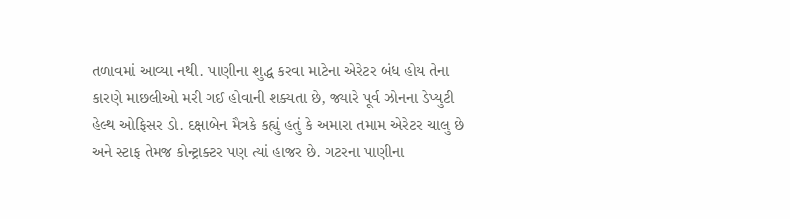તળાવમાં આવ્યા નથી. પાણીના શુદ્ધ કરવા માટેના એરેટર બંધ હોય તેના કારણે માછલીઓ મરી ગઈ હોવાની શક્યતા છે, જ્યારે પૂર્વ ઝોનના ડેપ્યુટી હેલ્થ ઓફિસર ડો. દક્ષાબેન મૈત્રકે કહ્યું હતું કે અમારા તમામ એરેટર ચાલુ છે અને સ્ટાફ તેમજ કોન્ટ્રાક્ટર પણ ત્યાં હાજર છે. ગટરના પાણીના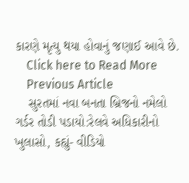કારણે મૃત્યુ થયા હોવાનું જણાઈ આવે છે.
    Click here to Read More
    Previous Article
    સુરતમાં નવા બનતા બ્રિજનો નમેલો ગર્ડર તોડી પડાયો:રેલવે અધિકારીનો ખુલાસો, કહ્યું- વીડિયો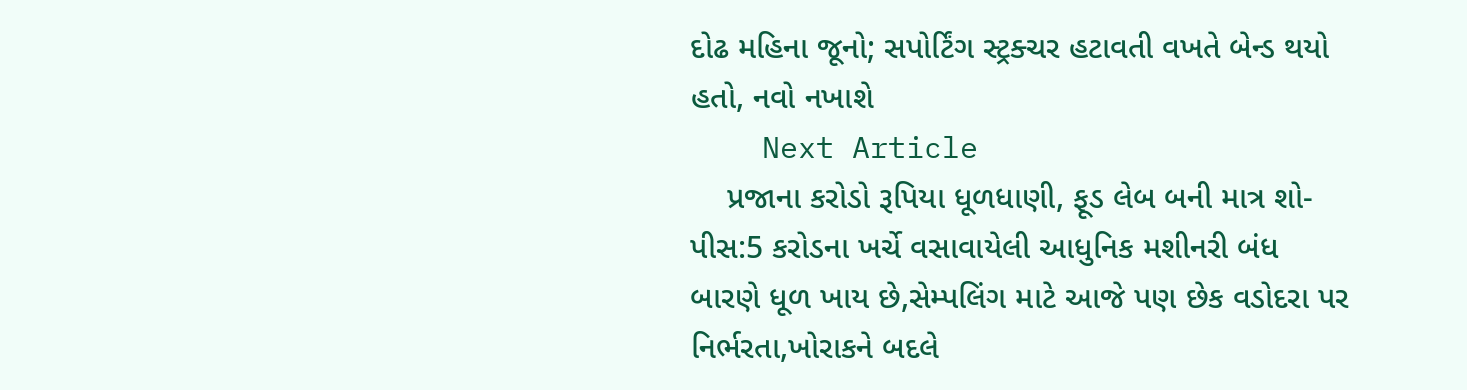દોઢ મહિના જૂનો; સપોર્ટિંગ સ્ટ્રક્ચર હટાવતી વખતે બેન્ડ થયો હતો, નવો નખાશે
    Next Article
    પ્રજાના કરોડો રૂપિયા ધૂળધાણી, ફૂડ લેબ બની માત્ર શો-પીસ:5 કરોડના ખર્ચે વસાવાયેલી આધુનિક મશીનરી બંધ બારણે ધૂળ ખાય છે,સેમ્પલિંગ માટે આજે પણ છેક વડોદરા પર નિર્ભરતા,ખોરાકને બદલે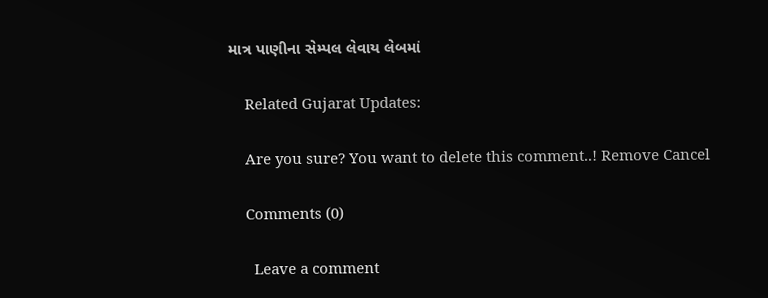માત્ર પાણીના સેમ્પલ લેવાય લેબમાં

    Related Gujarat Updates:

    Are you sure? You want to delete this comment..! Remove Cancel

    Comments (0)

      Leave a comment